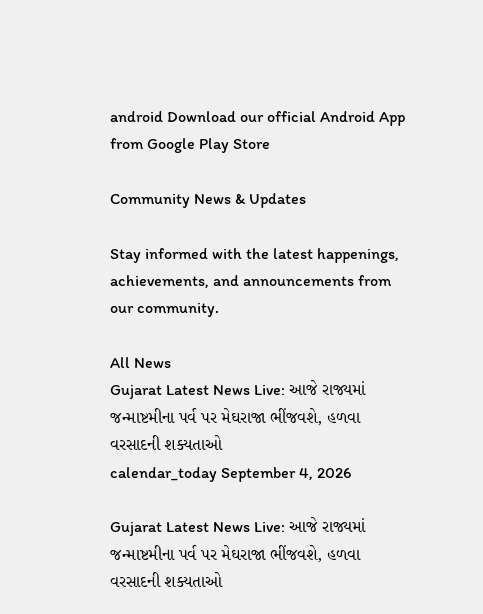android Download our official Android App from Google Play Store

Community News & Updates

Stay informed with the latest happenings, achievements, and announcements from our community.

All News
Gujarat Latest News Live: આજે રાજ્યમાં જન્માષ્ટમીના પર્વ પર મેઘરાજા ભીંજવશે, હળવા વરસાદની શક્યતાઓ
calendar_today September 4, 2026

Gujarat Latest News Live: આજે રાજ્યમાં જન્માષ્ટમીના પર્વ પર મેઘરાજા ભીંજવશે, હળવા વરસાદની શક્યતાઓ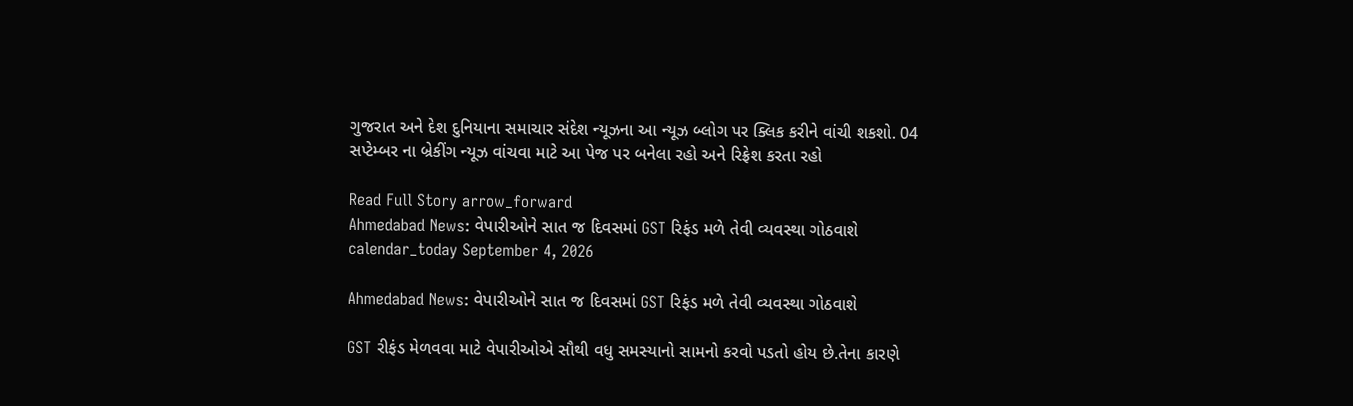ગુજરાત અને દેશ દુનિયાના સમાચાર સંદેશ ન્યૂઝના આ ન્યૂઝ બ્લોગ પર ક્લિક કરીને વાંચી શકશો. 04 સપ્ટેમ્બર ના બ્રેકીંગ ન્યૂઝ વાંચવા માટે આ પેજ પર બનેલા રહો અને રિફ્રેશ કરતા રહો

Read Full Story arrow_forward
Ahmedabad News: વેપારીઓને સાત જ દિવસમાં GST રિફંડ મળે તેવી વ્યવસ્થા ગોઠવાશે
calendar_today September 4, 2026

Ahmedabad News: વેપારીઓને સાત જ દિવસમાં GST રિફંડ મળે તેવી વ્યવસ્થા ગોઠવાશે

GST રીફંડ મેળવવા માટે વેપારીઓએ સૌથી વધુ સમસ્યાનો સામનો કરવો પડતો હોય છે.તેના કારણે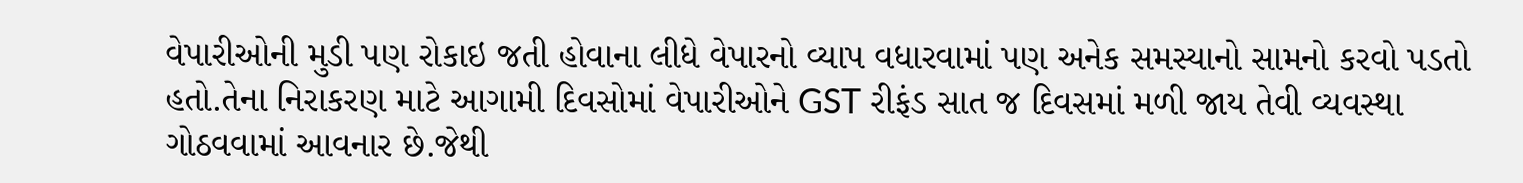વેપારીઓની મુડી પણ રોકાઇ જતી હોવાના લીધે વેપારનો વ્યાપ વધારવામાં પણ અનેક સમસ્યાનો સામનો કરવો પડતો હતો.તેના નિરાકરણ માટે આગામી દિવસોમાં વેપારીઓને GST રીફંડ સાત જ દિવસમાં મળી જાય તેવી વ્યવસ્થા ગોઠવવામાં આવનાર છે.જેથી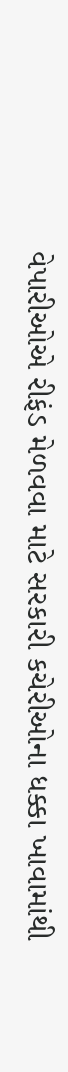વેપારીઓએ રીફંડ મેળવવા માટે સરકારી કચેરીઓના ધક્કા ખાવામાંથી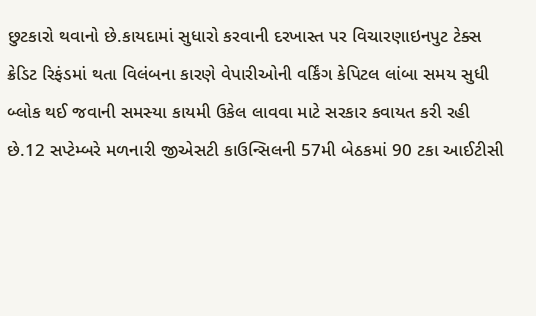છુટકારો થવાનો છે.કાયદામાં સુધારો કરવાની દરખાસ્ત પર વિચારણાઇનપુટ ટેક્સ ક્રેડિટ રિફંડમાં થતા વિલંબના કારણે વેપારીઓની વર્કિંગ કેપિટલ લાંબા સમય સુધી બ્લોક થઈ જવાની સમસ્યા કાયમી ઉકેલ લાવવા માટે સરકાર કવાયત કરી રહી છે.12 સપ્ટેમ્બરે મળનારી જીએસટી કાઉન્સિલની 57મી બેઠકમાં 90 ટકા આઈટીસી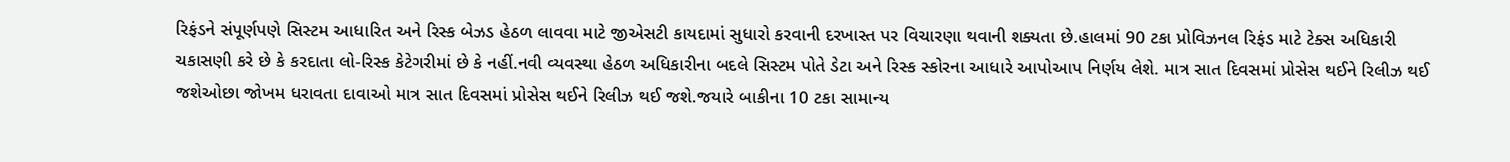રિફંડને સંપૂર્ણપણે સિસ્ટમ આધારિત અને રિસ્ક બેઝડ હેઠળ લાવવા માટે જીએસટી કાયદામાં સુધારો કરવાની દરખાસ્ત પર વિચારણા થવાની શક્યતા છે.હાલમાં 90 ટકા પ્રોવિઝનલ રિફંડ માટે ટેક્સ અધિકારી ચકાસણી કરે છે કે કરદાતા લો-રિસ્ક કેટેગરીમાં છે કે નહીં.નવી વ્યવસ્થા હેઠળ અધિકારીના બદલે સિસ્ટમ પોતે ડેટા અને રિસ્ક સ્કોરના આધારે આપોઆપ નિર્ણય લેશે. માત્ર સાત દિવસમાં પ્રોસેસ થઈને રિલીઝ થઈ જશેઓછા જોખમ ધરાવતા દાવાઓ માત્ર સાત દિવસમાં પ્રોસેસ થઈને રિલીઝ થઈ જશે.જયારે બાકીના 10 ટકા સામાન્ય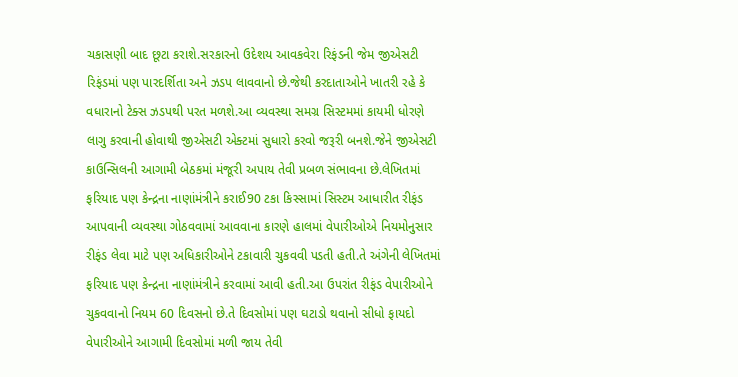ચકાસણી બાદ છૂટા કરાશે.સરકારનો ઉદેશય આવકવેરા રિફંડની જેમ જીએસટી રિફંડમાં પણ પારદર્શિતા અને ઝડપ લાવવાનો છે.જેથી કરદાતાઓને ખાતરી રહે કે વધારાનો ટેક્સ ઝડપથી પરત મળશે.આ વ્યવસ્થા સમગ્ર સિસ્ટમમાં કાયમી ધોરણે લાગુ કરવાની હોવાથી જીએસટી એક્ટમાં સુધારો કરવો જરૂરી બનશે.જેને જીએસટી કાઉન્સિલની આગામી બેઠકમાં મંજૂરી અપાય તેવી પ્રબળ સંભાવના છે.લેખિતમાં ફરિયાદ પણ કેન્દ્રના નાણાંમંત્રીને કરાઈ90 ટકા કિસ્સામાં સિસ્ટમ આધારીત રીફંડ આપવાની વ્યવસ્થા ગોઠવવામાં આવવાના કારણે હાલમાં વેપારીઓએ નિયમોનુસાર રીફંડ લેવા માટે પણ અધિકારીઓને ટકાવારી ચુકવવી પડતી હતી.તે અંગેની લેખિતમાં ફરિયાદ પણ કેન્દ્રના નાણાંમંત્રીને કરવામાં આવી હતી.આ ઉપરાંત રીફંડ વેપારીઓને ચુકવવાનો નિયમ 60 દિવસનો છે.તે દિવસોમાં પણ ઘટાડો થવાનો સીધો ફાયદો વેપારીઓને આગામી દિવસોમાં મળી જાય તેવી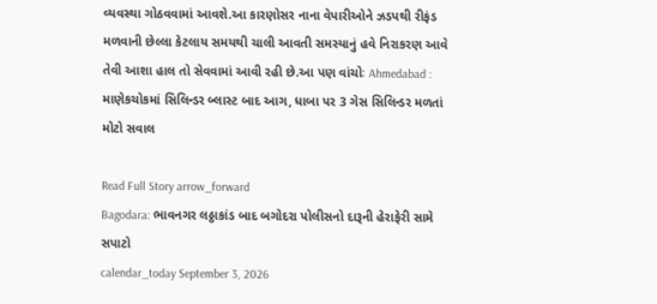વ્યવસ્થા ગોઠવવામાં આવશે.આ કારણોસર નાના વેપારીઓને ઝડપથી રીફંડ મળવાની છેલ્લા કેટલાય સમયથી ચાલી આવતી સમસ્યાનું હવે નિરાકરણ આવે તેવી આશા હાલ તો સેવવામાં આવી રહી છે.આ પણ વાંચોઃ Ahmedabad : માણેકચોકમાં સિલિન્ડર બ્લાસ્ટ બાદ આગ, ધાબા પર 3 ગેસ સિલિન્ડર મળતાં મોટો સવાલ

Read Full Story arrow_forward
Bagodara: ભાવનગર લઠ્ઠાકાંડ બાદ બગોદરા પોલીસનો દારૂની હેરાફેરી સામે સપાટો
calendar_today September 3, 2026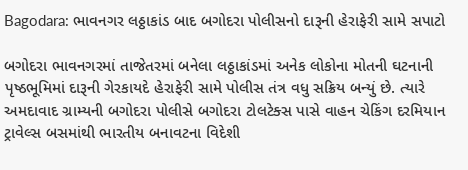Bagodara: ભાવનગર લઠ્ઠાકાંડ બાદ બગોદરા પોલીસનો દારૂની હેરાફેરી સામે સપાટો

બગોદરા ભાવનગરમાં તાજેતરમાં બનેલા લઠ્ઠાકાંડમાં અનેક લોકોના મોતની ઘટનાની પૃષ્ઠભૂમિમાં દારૂની ગેરકાયદે હેરાફેરી સામે પોલીસ તંત્ર વધુ સક્રિય બન્યું છે. ત્યારે અમદાવાદ ગ્રામ્યની બગોદરા પોલીસે બગોદરા ટોલટેક્સ પાસે વાહન ચેકિંગ દરમિયાન ટ્રાવેલ્સ બસમાંથી ભારતીય બનાવટના વિદેશી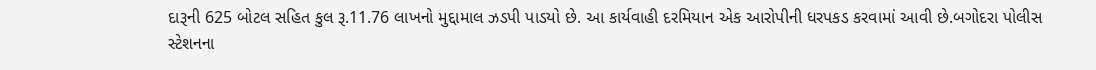દારૂની 625 બોટલ સહિત કુલ રૂ.11.76 લાખનો મુદ્દામાલ ઝડપી પાડયો છે. આ કાર્યવાહી દરમિયાન એક આરોપીની ધરપકડ કરવામાં આવી છે.બગોદરા પોલીસ સ્ટેશનના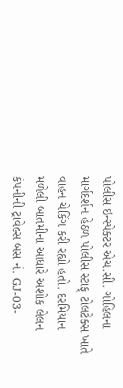પોલીસ ઇન્સ્પેક્ટર એચ.સી. ગોહિલના માર્ગદર્શન હેઠળ પોલીસ સ્ટાફ્ ટોલટેક્સ ખાતે વાહન ચેકિંગ કરી રહ્યો હતો. દરમિયાન મળેલી બાતમીના આધારે અશોક લેલન કંપનીની ટ્રાવેલ્સ બસ નં. GJ-03-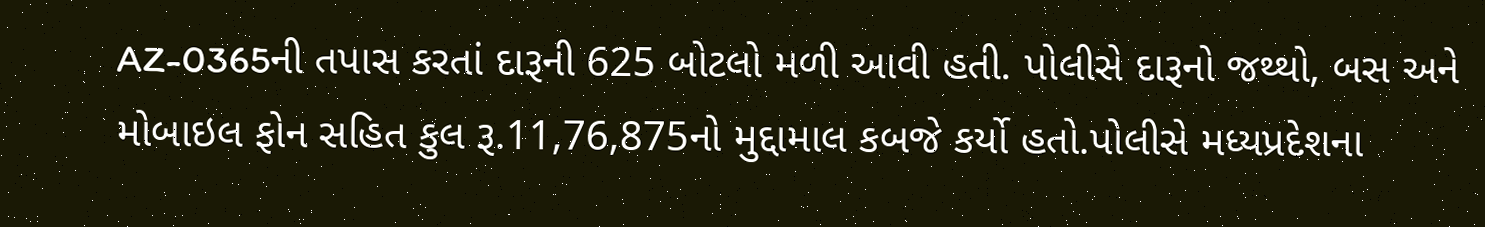AZ-0365ની તપાસ કરતાં દારૂની 625 બોટલો મળી આવી હતી. પોલીસે દારૂનો જથ્થો, બસ અને મોબાઇલ ફોન સહિત કુલ રૂ.11,76,875નો મુદ્દામાલ કબજે કર્યો હતો.પોલીસે મધ્યપ્રદેશના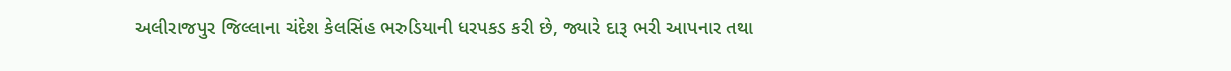અલીરાજપુર જિલ્લાના ચંદેશ કેલસિંહ ભરુડિયાની ધરપકડ કરી છે, જ્યારે દારૂ ભરી આપનાર તથા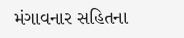મંગાવનાર સહિતના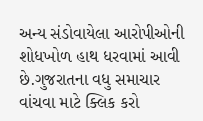અન્ય સંડોવાયેલા આરોપીઓની શોધખોળ હાથ ધરવામાં આવી છે.ગુજરાતના વધુ સમાચાર વાંચવા માટે ક્લિક કરો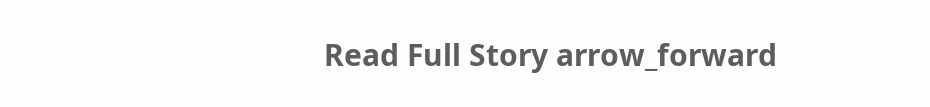Read Full Story arrow_forward